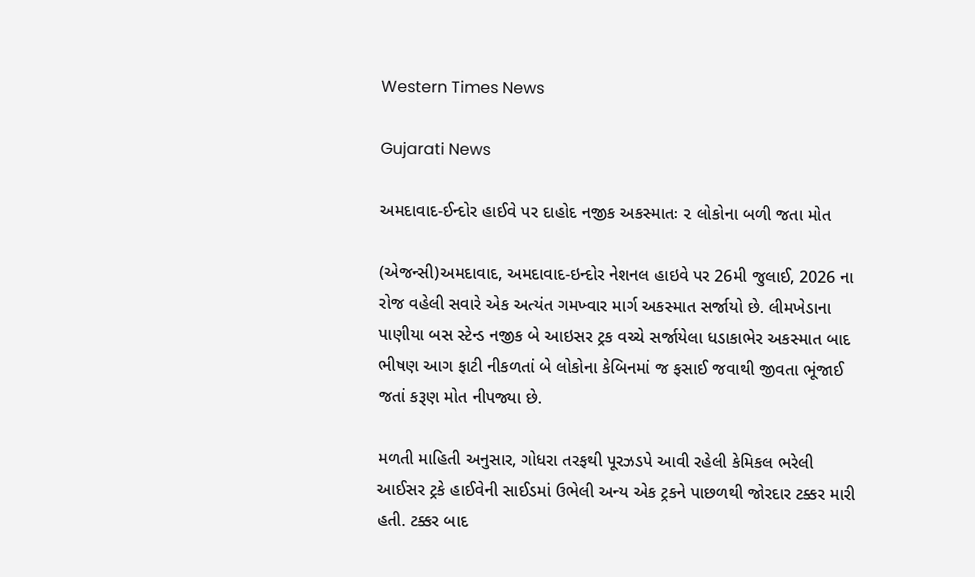Western Times News

Gujarati News

અમદાવાદ-ઈન્દોર હાઈવે પર દાહોદ નજીક અકસ્માતઃ ૨ લોકોના બળી જતા મોત

(એજન્સી)અમદાવાદ, અમદાવાદ-ઇન્દોર નેશનલ હાઇવે પર 26મી જુલાઈ, 2026 ના રોજ વહેલી સવારે એક અત્યંત ગમખ્વાર માર્ગ અકસ્માત સર્જાયો છે. લીમખેડાના પાણીયા બસ સ્ટેન્ડ નજીક બે આઇસર ટ્રક વચ્ચે સર્જાયેલા ધડાકાભેર અકસ્માત બાદ ભીષણ આગ ફાટી નીકળતાં બે લોકોના કેબિનમાં જ ફસાઈ જવાથી જીવતા ભૂંજાઈ જતાં કરૂણ મોત નીપજ્યા છે.

મળતી માહિતી અનુસાર, ગોધરા તરફથી પૂરઝડપે આવી રહેલી કેમિકલ ભરેલી આઈસર ટ્રકે હાઈવેની સાઈડમાં ઉભેલી અન્ય એક ટ્રકને પાછળથી જોરદાર ટક્કર મારી હતી. ટક્કર બાદ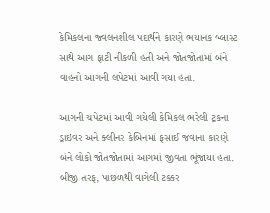કેમિકલના જ્વલનશીલ પદાર્થને કારણે ભયાનક બ્લાસ્ટ સાથે આગ ફાટી નીકળી હતી અને જોતજોતામાં બંને વાહનો આગની લપેટમાં આવી ગયા હતા.

આગની ચપેટમાં આવી ગયેલી કેમિકલ ભરેલી ટ્રકના ડ્રાઇવર અને ક્લીનર કેબિનમાં ફસાઈ જવાના કારણે બંને લોકો જોતજોતામાં આગમાં જીવતા ભૂંજાયા હતા. બીજી તરફ, પાછળથી વાગેલી ટક્કર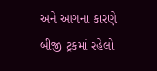અને આગના કારણે બીજી ટ્રકમાં રહેલો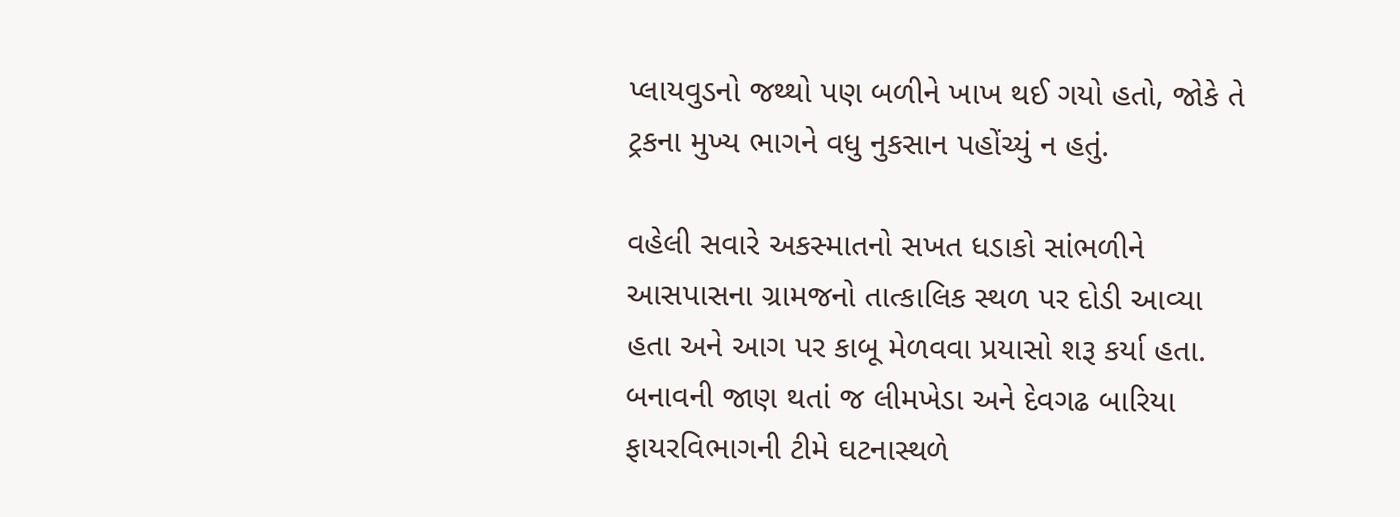પ્લાયવુડનો જથ્થો પણ બળીને ખાખ થઈ ગયો હતો, જોકે તે ટ્રકના મુખ્ય ભાગને વધુ નુકસાન પહોંચ્યું ન હતું.

વહેલી સવારે અકસ્માતનો સખત ધડાકો સાંભળીને આસપાસના ગ્રામજનો તાત્કાલિક સ્થળ પર દોડી આવ્યા હતા અને આગ પર કાબૂ મેળવવા પ્રયાસો શરૂ કર્યા હતા. બનાવની જાણ થતાં જ લીમખેડા અને દેવગઢ બારિયા ફાયરવિભાગની ટીમે ઘટનાસ્થળે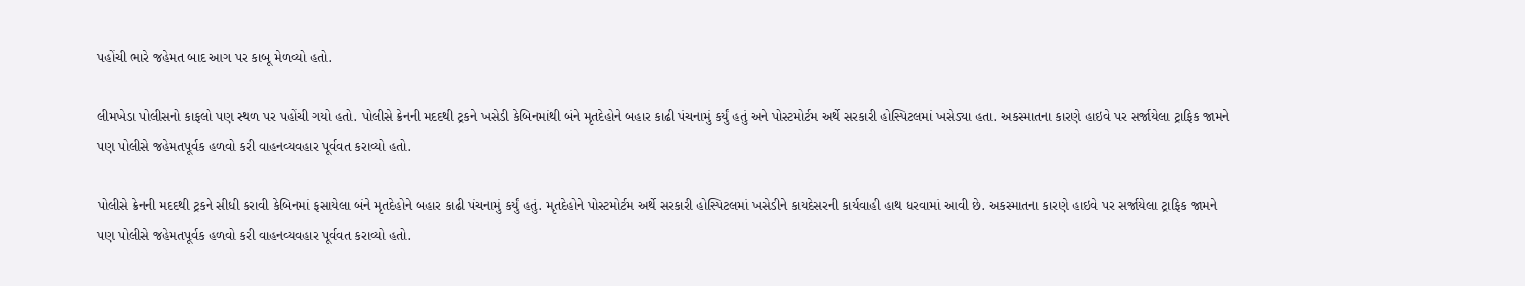પહોંચી ભારે જહેમત બાદ આગ પર કાબૂ મેળવ્યો હતો.

લીમખેડા પોલીસનો કાફલો પણ સ્થળ પર પહોંચી ગયો હતો. પોલીસે ક્રેનની મદદથી ટ્રકને ખસેડી કેબિનમાંથી બંને મૃતદેહોને બહાર કાઢી પંચનામું કર્યું હતું અને પોસ્ટમોર્ટમ અર્થે સરકારી હોસ્પિટલમાં ખસેડ્યા હતા. અકસ્માતના કારણે હાઇવે પર સર્જાયેલા ટ્રાફિક જામને પણ પોલીસે જહેમતપૂર્વક હળવો કરી વાહનવ્યવહાર પૂર્વવત કરાવ્યો હતો.

પોલીસે ક્રેનની મદદથી ટ્રકને સીધી કરાવી કેબિનમાં ફસાયેલા બંને મૃતદેહોને બહાર કાઢી પંચનામું કર્યું હતું. મૃતદેહોને પોસ્ટમોર્ટમ અર્થે સરકારી હોસ્પિટલમાં ખસેડીને કાયદેસરની કાર્યવાહી હાથ ધરવામાં આવી છે. અકસ્માતના કારણે હાઇવે પર સર્જાયેલા ટ્રાફિક જામને પણ પોલીસે જહેમતપૂર્વક હળવો કરી વાહનવ્યવહાર પૂર્વવત કરાવ્યો હતો.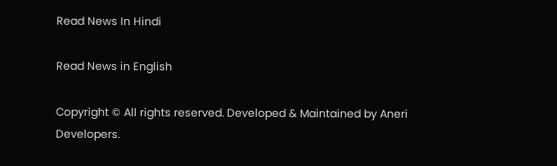Read News In Hindi

Read News in English

Copyright © All rights reserved. Developed & Maintained by Aneri Developers.